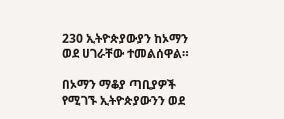230 ኢትዮጵያውያን ከኦማን ወደ ሀገራቸው ተመልሰዋል።

በኦማን ማቆያ ጣቢያዎች የሚገኙ ኢትዮጵያውንን ወደ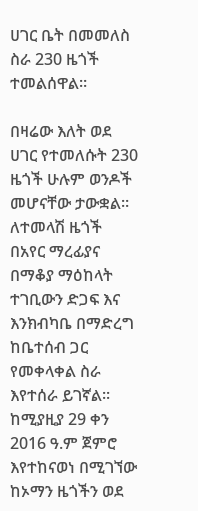ሀገር ቤት በመመለስ ስራ 230 ዜጎች ተመልሰዋል።

በዛሬው እለት ወደ ሀገር የተመለሱት 230 ዜጎች ሁሉም ወንዶች መሆናቸው ታውቋል። ለተመላሽ ዜጎች በአየር ማረፊያና በማቆያ ማዕከላት ተገቢውን ድጋፍ እና እንክብካቤ በማድረግ ከቤተሰብ ጋር የመቀላቀል ስራ እየተሰራ ይገኛል፡፡ ከሚያዚያ 29 ቀን 2016 ዓ.ም ጀምሮ እየተከናወነ በሚገኘው ከኦማን ዜጎችን ወደ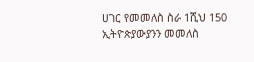ሀገር የመመለስ ስራ 1ሺህ 150 ኢትዮጵያውያንን መመለስ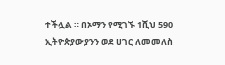ተችሏል ። በኦማን የሚገኙ 1ሺህ 590 ኢትዮጵያውያንን ወደ ሀገር ለመመለስ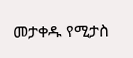መታቀዱ የሚታስ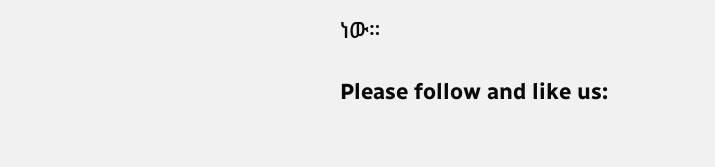ነው።

Please follow and like us: